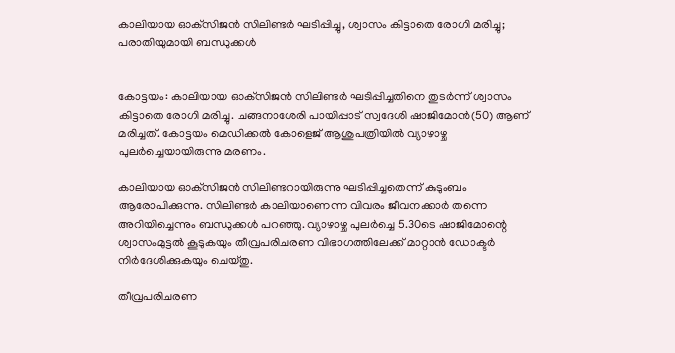കാലിയായ ഓക്‌സിജന്‍ സിലിണ്ടര്‍ ഘടിപ്പിച്ചു, ശ്വാസം കിട്ടാതെ രോഗി മരിച്ചു; പരാതിയുമായി ബന്ധുക്കള്‍


കോട്ടയം: കാലിയായ ഓക്‌സിജന്‍ സിലിണ്ടര്‍ ഘടിപ്പിച്ചതിനെ തുടര്‍ന്ന് ശ്വാസം കിട്ടാതെ രോഗി മരിച്ചു. ചങ്ങനാശേരി പായിപ്പാട് സ്വദേശി ഷാജിമോന്‍(50) ആണ് മരിച്ചത്. കോട്ടയം മെഡിക്കല്‍ കോളെജ് ആശുപത്രിയില്‍ വ്യാഴാഴ്ച പുലര്‍ച്ചെയായിരുന്നു മരണം.

കാലിയായ ഓക്‌സിജന്‍ സിലിണ്ടറായിരുന്നു ഘടിപ്പിച്ചതെന്ന് കുടുംബം ആരോപിക്കുന്നു. സിലിണ്ടര്‍ കാലിയാണെന്ന വിവരം ജീവനക്കാര്‍ തന്നെ അറിയിച്ചെന്നും ബന്ധുക്കള്‍ പറഞ്ഞു. വ്യാഴാഴ്ച പുലര്‍ച്ചെ 5.30ടെ ഷാജിമോന്റെ ശ്വാസംമുട്ടല്‍ കൂടുകയും തീവ്രപരിചരണ വിഭാഗത്തിലേക്ക് മാറ്റാന്‍ ഡോക്ടര്‍ നിര്‍ദേശിക്കുകയും ചെയ്തു.

തീവ്രപരിചരണ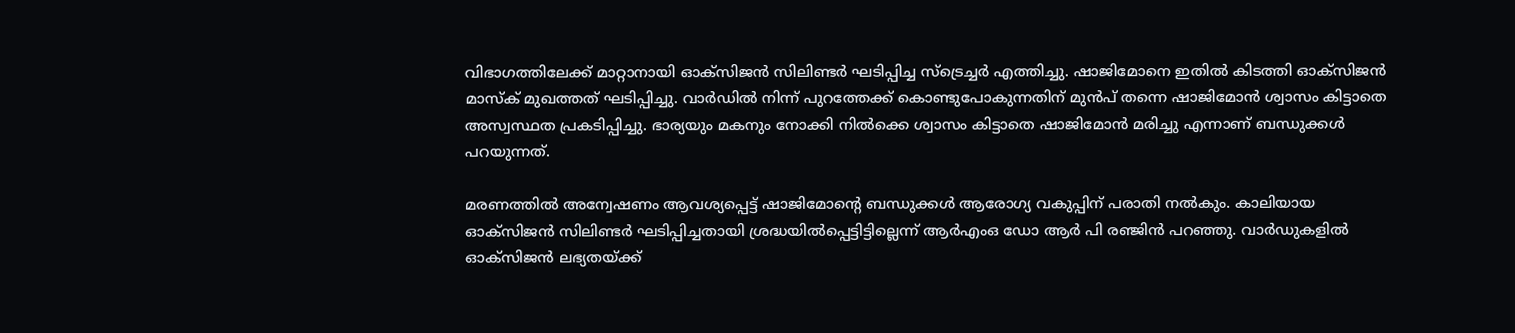വിഭാഗത്തിലേക്ക് മാറ്റാനായി ഓക്‌സിജന്‍ സിലിണ്ടര്‍ ഘടിപ്പിച്ച സ്‌ട്രെച്ചര്‍ എത്തിച്ചു. ഷാജിമോനെ ഇതില്‍ കിടത്തി ഓക്‌സിജന്‍ മാസ്‌ക് മുഖത്തത് ഘടിപ്പിച്ചു. വാര്‍ഡില്‍ നിന്ന് പുറത്തേക്ക് കൊണ്ടുപോകുന്നതിന് മുന്‍പ് തന്നെ ഷാജിമോന്‍ ശ്വാസം കിട്ടാതെ അസ്വസ്ഥത പ്രകടിപ്പിച്ചു. ഭാര്യയും മകനും നോക്കി നില്‍ക്കെ ശ്വാസം കിട്ടാതെ ഷാജിമോന്‍ മരിച്ചു എന്നാണ് ബന്ധുക്കള്‍ പറയുന്നത്.

മരണത്തില്‍ അന്വേഷണം ആവശ്യപ്പെട്ട് ഷാജിമോന്റെ ബന്ധുക്കള്‍ ആരോഗ്യ വകുപ്പിന് പരാതി നല്‍കും. കാലിയായ ഓക്‌സിജന്‍ സിലിണ്ടര്‍ ഘടിപ്പിച്ചതായി ശ്രദ്ധയില്‍പ്പെട്ടിട്ടില്ലെന്ന് ആര്‍എംഒ ഡോ ആര്‍ പി രഞ്ജിന്‍ പറഞ്ഞു. വാര്‍ഡുകളില്‍ ഓക്‌സിജന്‍ ലഭ്യതയ്ക്ക്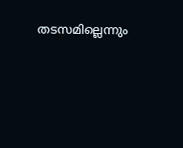തടസമില്ലെന്നും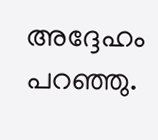അദ്ദേഹം പറഞ്ഞു.